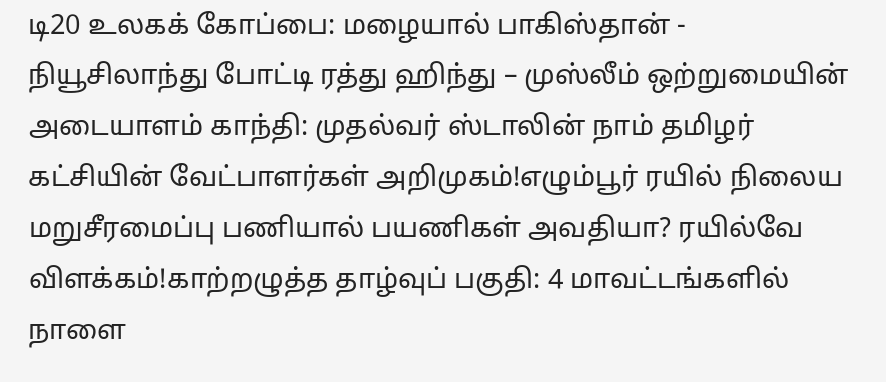டி20 உலகக் கோப்பை: மழையால் பாகிஸ்தான் - நியூசிலாந்து போட்டி ரத்து ஹிந்து – முஸ்லீம் ஒற்றுமையின் அடையாளம் காந்தி: முதல்வர் ஸ்டாலின் நாம் தமிழர் கட்சியின் வேட்பாளர்கள் அறிமுகம்!எழும்பூர் ரயில் நிலைய மறுசீரமைப்பு பணியால் பயணிகள் அவதியா? ரயில்வே விளக்கம்!காற்றழுத்த தாழ்வுப் பகுதி: 4 மாவட்டங்களில் நாளை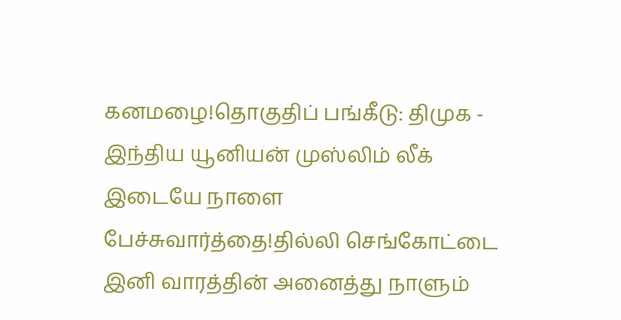கனமழை!தொகுதிப் பங்கீடு: திமுக - இந்திய யூனியன் முஸ்லிம் லீக் இடையே நாளை பேச்சுவார்த்தை!தில்லி செங்கோட்டை இனி வாரத்தின் அனைத்து நாளும்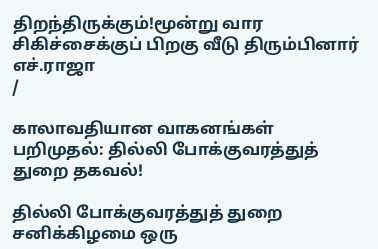திறந்திருக்கும்!மூன்று வார சிகிச்சைக்குப் பிறகு வீடு திரும்பினார் எச்.ராஜா
/

காலாவதியான வாகனங்கள் பறிமுதல்: தில்லி போக்குவரத்துத் துறை தகவல்!

தில்லி போக்குவரத்துத் துறை சனிக்கிழமை ஒரு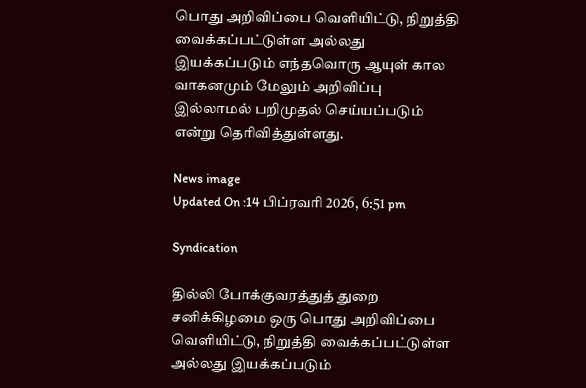பொது அறிவிப்பை வெளியிட்டு, நிறுத்தி வைக்கப்பட்டுள்ள அல்லது இயக்கப்படும் எந்தவொரு ஆயுள் கால வாகனமும் மேலும் அறிவிப்பு இல்லாமல் பறிமுதல் செய்யப்படும் என்று தெரிவித்துள்ளது.

News image
Updated On :14 பிப்ரவரி 2026, 6:51 pm

Syndication

தில்லி போக்குவரத்துத் துறை சனிக்கிழமை ஒரு பொது அறிவிப்பை வெளியிட்டு, நிறுத்தி வைக்கப்பட்டுள்ள அல்லது இயக்கப்படும்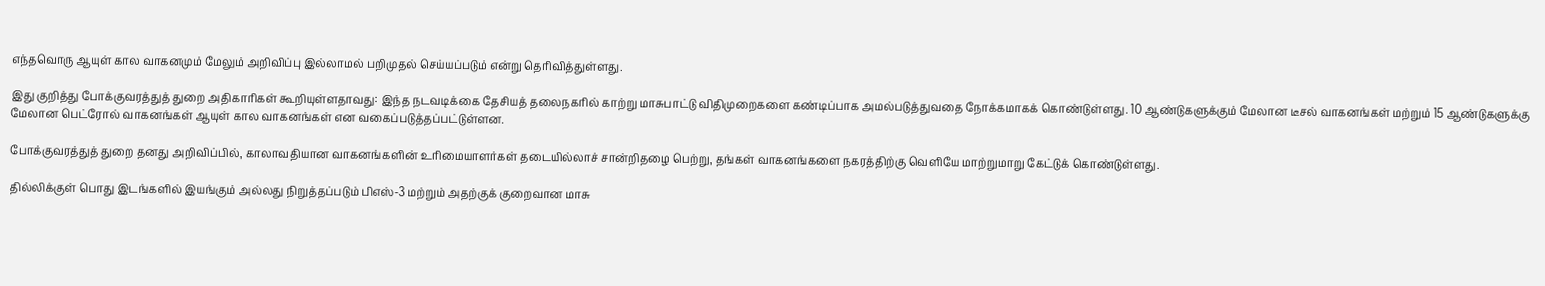எந்தவொரு ஆயுள் கால வாகனமும் மேலும் அறிவிப்பு இல்லாமல் பறிமுதல் செய்யப்படும் என்று தெரிவித்துள்ளது.

இது குறித்து போக்குவரத்துத் துறை அதிகாரிகள் கூறியுள்ளதாவது: இந்த நடவடிக்கை தேசியத் தலைநகரில் காற்று மாசுபாட்டு விதிமுறைகளை கண்டிப்பாக அமல்படுத்துவதை நோக்கமாகக் கொண்டுள்ளது. 10 ஆண்டுகளுக்கும் மேலான டீசல் வாகனங்கள் மற்றும் 15 ஆண்டுகளுக்கு மேலான பெட்ரோல் வாகனங்கள் ஆயுள் கால வாகனங்கள் என வகைப்படுத்தப்பட்டுள்ளன.

போக்குவரத்துத் துறை தனது அறிவிப்பில், காலாவதியான வாகனங்களின் உரிமையாளர்கள் தடையில்லாச் சான்றிதழை பெற்று, தங்கள் வாகனங்களை நகரத்திற்கு வெளியே மாற்றுமாறு கேட்டுக் கொண்டுள்ளது.

தில்லிக்குள் பொது இடங்களில் இயங்கும் அல்லது நிறுத்தப்படும் பிஎஸ்-3 மற்றும் அதற்குக் குறைவான மாசு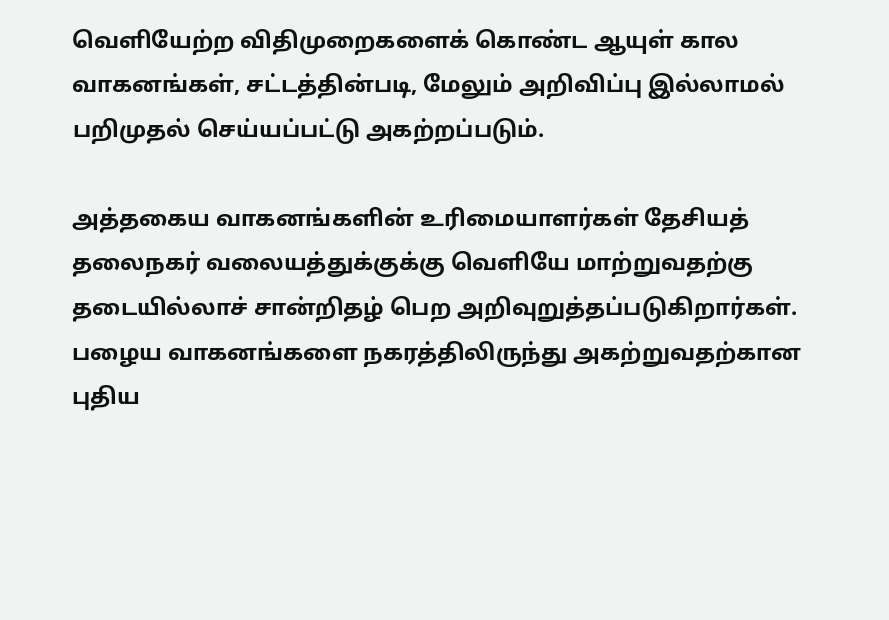வெளியேற்ற விதிமுறைகளைக் கொண்ட ஆயுள் கால வாகனங்கள், சட்டத்தின்படி, மேலும் அறிவிப்பு இல்லாமல் பறிமுதல் செய்யப்பட்டு அகற்றப்படும்.

அத்தகைய வாகனங்களின் உரிமையாளர்கள் தேசியத் தலைநகர் வலையத்துக்குக்கு வெளியே மாற்றுவதற்கு தடையில்லாச் சான்றிதழ் பெற அறிவுறுத்தப்படுகிறார்கள். பழைய வாகனங்களை நகரத்திலிருந்து அகற்றுவதற்கான புதிய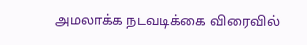அமலாக்க நடவடிக்கை விரைவில்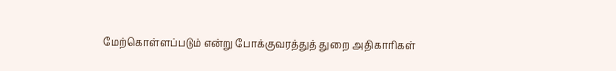மேற்கொள்ளப்படும் என்று போக்குவரத்துத் துறை அதிகாரிகள்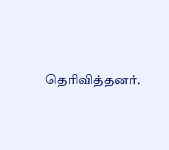தெரிவித்தனர்.